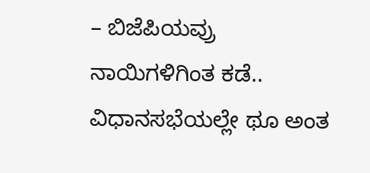– ಬಿಜೆಪಿಯವ್ರು ನಾಯಿಗಳಿಗಿಂತ ಕಡೆ.. ವಿಧಾನಸಭೆಯಲ್ಲೇ ಥೂ ಅಂತ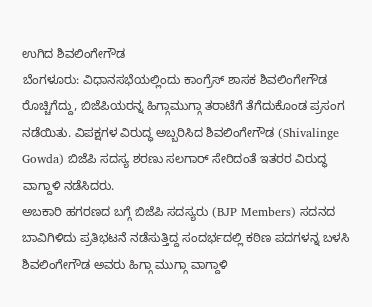ಉಗಿದ ಶಿವಲಿಂಗೇಗೌಡ
ಬೆಂಗಳೂರು: ವಿಧಾನಸಭೆಯಲ್ಲಿಂದು ಕಾಂಗ್ರೆಸ್ ಶಾಸಕ ಶಿವಲಿಂಗೇಗೌಡ ರೊಚ್ಚಿಗೆದ್ದು, ಬಿಜೆಪಿಯರನ್ನ ಹಿಗ್ಗಾಮುಗ್ಗಾ ತರಾಟೆಗೆ ತೆಗೆದುಕೊಂಡ ಪ್ರಸಂಗ ನಡೆಯಿತು. ವಿಪಕ್ಷಗಳ ವಿರುದ್ಧ ಅಬ್ಬರಿಸಿದ ಶಿವಲಿಂಗೇಗೌಡ (Shivalinge Gowda) ಬಿಜೆಪಿ ಸದಸ್ಯ ಶರಣು ಸಲಗಾರ್ ಸೇರಿದಂತೆ ಇತರರ ವಿರುದ್ಧ ವಾಗ್ದಾಳಿ ನಡೆಸಿದರು.
ಅಬಕಾರಿ ಹಗರಣದ ಬಗ್ಗೆ ಬಿಜೆಪಿ ಸದಸ್ಯರು (BJP Members) ಸದನದ ಬಾವಿಗಿಳಿದು ಪ್ರತಿಭಟನೆ ನಡೆಸುತ್ತಿದ್ದ ಸಂದರ್ಭದಲ್ಲಿ ಕಠಿಣ ಪದಗಳನ್ನ ಬಳಸಿ ಶಿವಲಿಂಗೇಗೌಡ ಅವರು ಹಿಗ್ಗಾ ಮುಗ್ಗಾ ವಾಗ್ದಾಳಿ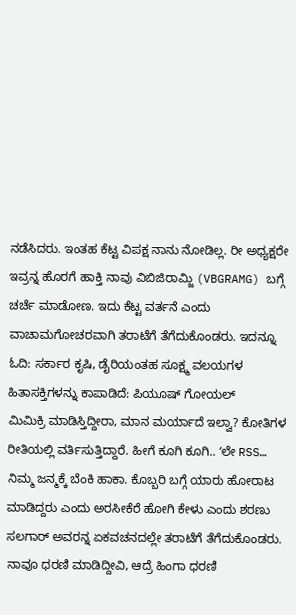ನಡೆಸಿದರು. ಇಂತಹ ಕೆಟ್ಟ ವಿಪಕ್ಷ ನಾನು ನೋಡಿಲ್ಲ. ರೀ ಅಧ್ಯಕ್ಷರೇ ಇವ್ರನ್ನ ಹೊರಗೆ ಹಾಕ್ತಿ ನಾವು ವಿಬಿಜಿರಾಮ್ಜಿ (VBGRAMG) ಬಗ್ಗೆ ಚರ್ಚೆ ಮಾಡೋಣ. ಇದು ಕೆಟ್ಟ ವರ್ತನೆ ಎಂದು ವಾಚಾಮಗೋಚರವಾಗಿ ತರಾಟೆಗೆ ತೆಗೆದುಕೊಂಡರು. ಇದನ್ನೂ ಓದಿ: ಸರ್ಕಾರ ಕೃಷಿ, ಡೈರಿಯಂತಹ ಸೂಕ್ಷ್ಮ ವಲಯಗಳ ಹಿತಾಸಕ್ತಿಗಳನ್ನು ಕಾಪಾಡಿದೆ: ಪಿಯೂಷ್ ಗೋಯಲ್
ಮಿಮಿಕ್ರಿ ಮಾಡಿಸ್ತಿದ್ದೀರಾ, ಮಾನ ಮರ್ಯಾದೆ ಇಲ್ವಾ? ಕೋತಿಗಳ ರೀತಿಯಲ್ಲಿ ವರ್ತಿಸುತ್ತಿದ್ದಾರೆ. ಹೀಗೆ ಕೂಗಿ ಕೂಗಿ.. ʻಲೇ RSS… ನಿಮ್ಮ ಜನ್ಮಕ್ಕೆ ಬೆಂಕಿ ಹಾಕಾ. ಕೊಬ್ಬರಿ ಬಗ್ಗೆ ಯಾರು ಹೋರಾಟ ಮಾಡಿದ್ದರು ಎಂದು ಅರಸೀಕೆರೆ ಹೋಗಿ ಕೇಳು ಎಂದು ಶರಣು ಸಲಗಾರ್ ಅವರನ್ನ ಏಕವಚನದಲ್ಲೇ ತರಾಟೆಗೆ ತೆಗೆದುಕೊಂಡರು. ನಾವೂ ಧರಣಿ ಮಾಡಿದ್ದೀವಿ, ಆದ್ರೆ ಹಿಂಗಾ ಧರಣಿ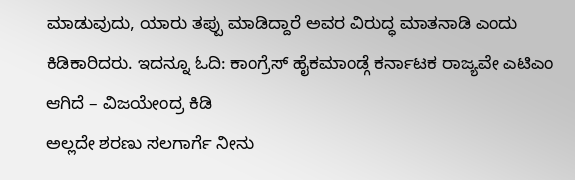ಮಾಡುವುದು, ಯಾರು ತಪ್ಪು ಮಾಡಿದ್ದಾರೆ ಅವರ ವಿರುದ್ಧ ಮಾತನಾಡಿ ಎಂದು ಕಿಡಿಕಾರಿದರು. ಇದನ್ನೂ ಓದಿ: ಕಾಂಗ್ರೆಸ್ ಹೈಕಮಾಂಡ್ಗೆ ಕರ್ನಾಟಕ ರಾಜ್ಯವೇ ಎಟಿಎಂ ಆಗಿದೆ – ವಿಜಯೇಂದ್ರ ಕಿಡಿ
ಅಲ್ಲದೇ ಶರಣು ಸಲಗಾರ್ಗೆ ನೀನು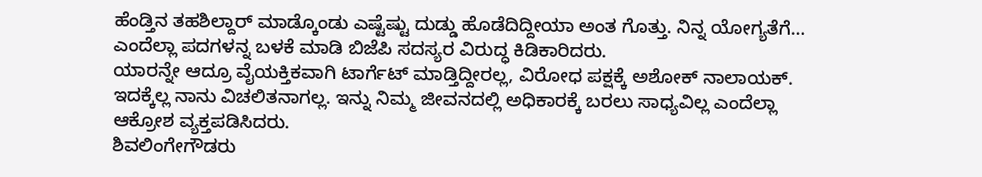ಹೆಂಡ್ತಿನ ತಹಶಿಲ್ದಾರ್ ಮಾಡ್ಕೊಂಡು ಎಷ್ಟೆಷ್ಟು ದುಡ್ಡು ಹೊಡೆದಿದ್ದೀಯಾ ಅಂತ ಗೊತ್ತು. ನಿನ್ನ ಯೋಗ್ಯತೆಗೆ… ಎಂದೆಲ್ಲಾ ಪದಗಳನ್ನ ಬಳಕೆ ಮಾಡಿ ಬಿಜೆಪಿ ಸದಸ್ಯರ ವಿರುದ್ಧ ಕಿಡಿಕಾರಿದರು.
ಯಾರನ್ನೇ ಆದ್ರೂ ವೈಯಕ್ತಿಕವಾಗಿ ಟಾರ್ಗೆಟ್ ಮಾಡ್ತಿದ್ದೀರಲ್ಲ, ವಿರೋಧ ಪಕ್ಷಕ್ಕೆ ಅಶೋಕ್ ನಾಲಾಯಕ್. ಇದಕ್ಕೆಲ್ಲ ನಾನು ವಿಚಲಿತನಾಗಲ್ಲ. ಇನ್ನು ನಿಮ್ಮ ಜೀವನದಲ್ಲಿ ಅಧಿಕಾರಕ್ಕೆ ಬರಲು ಸಾಧ್ಯವಿಲ್ಲ ಎಂದೆಲ್ಲಾ ಆಕ್ರೋಶ ವ್ಯಕ್ತಪಡಿಸಿದರು.
ಶಿವಲಿಂಗೇಗೌಡರು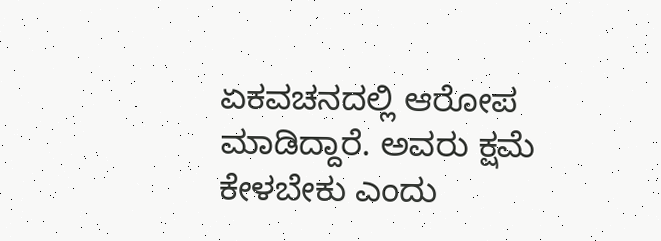ಏಕವಚನದಲ್ಲಿ ಆರೋಪ ಮಾಡಿದ್ದಾರೆ. ಅವರು ಕ್ಷಮೆ ಕೇಳಬೇಕು ಎಂದು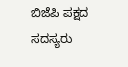ಬಿಜೆಪಿ ಪಕ್ಷದ ಸದಸ್ಯರು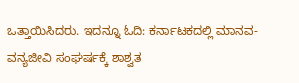ಒತ್ತಾಯಿಸಿದರು. ಇದನ್ನೂ ಓದಿ: ಕರ್ನಾಟಕದಲ್ಲಿ ಮಾನವ-ವನ್ಯಜೀವಿ ಸಂಘರ್ಷಕ್ಕೆ ಶಾಶ್ವತ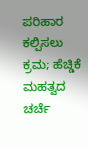ಪರಿಹಾರ ಕಲ್ಪಿಸಲು ಕ್ರಮ; ಹೆಚ್ಡಿಕೆ ಮಹತ್ವದ ಚರ್ಚೆ